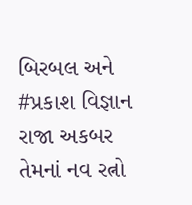બિરબલ અને #પ્રકાશ વિજ્ઞાન
રાજા અકબર તેમનાં નવ રત્નો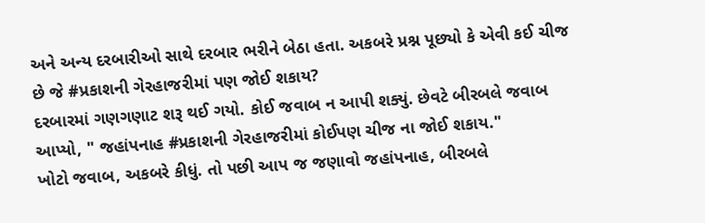અને અન્ય દરબારીઓ સાથે દરબાર ભરીને બેઠા હતા. અકબરે પ્રશ્ન પૂછ્યો કે એવી કઈ ચીજ છે જે #પ્રકાશની ગેરહાજરીમાં પણ જોઈ શકાય?
દરબારમાં ગણગણાટ શરૂ થઈ ગયો. કોઈ જવાબ ન આપી શક્યું. છેવટે બીરબલે જવાબ આપ્યો, " જહાંપનાહ #પ્રકાશની ગેરહાજરીમાં કોઈપણ ચીજ ના જોઈ શકાય."
ખોટો જવાબ, અકબરે કીધું. તો પછી આપ જ જણાવો જહાંપનાહ, બીરબલે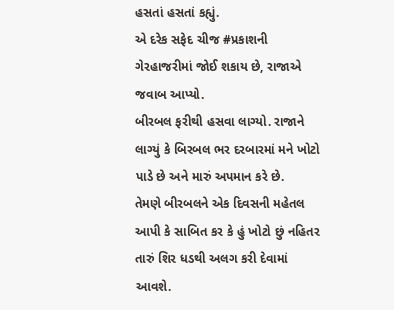હસતાં હસતાં કહ્યું.
એ દરેક સફેદ ચીજ #પ્રકાશની ગેરહાજરીમાં જોઈ શકાય છે, રાજાએ જવાબ આપ્યો.
બીરબલ ફરીથી હસવા લાગ્યો. રાજાને લાગ્યું કે બિરબલ ભર દરબારમાં મને ખોટો પાડે છે અને મારું અપમાન કરે છે.
તેમણે બીરબલને એક દિવસની મહેતલ આપી કે સાબિત કર કે હું ખોટો છું નહિતર તારું શિર ધડથી અલગ કરી દેવામાં આવશે.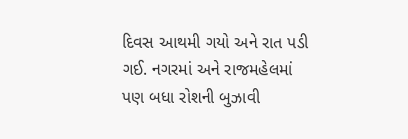દિવસ આથમી ગયો અને રાત પડી ગઈ. નગરમાં અને રાજમહેલમાં પણ બધા રોશની બુઝાવી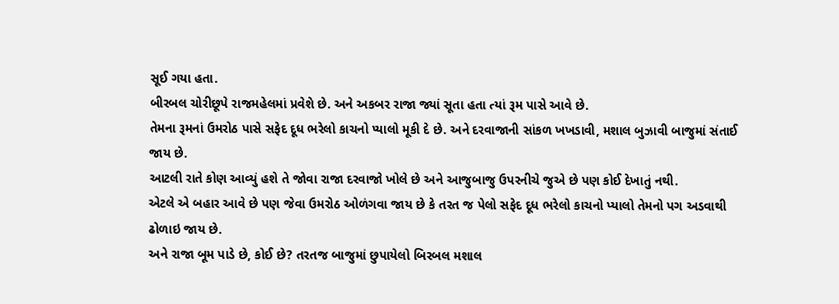સૂઈ ગયા હતા.
બીરબલ ચોરીછૂપે રાજમહેલમાં પ્રવેશે છે. અને અકબર રાજા જ્યાં સૂતા હતા ત્યાં રૂમ પાસે આવે છે.
તેમના રૂમનાં ઉમરોઠ પાસે સફેદ દૂધ ભરેલો કાચનો પ્યાલો મૂકી દે છે. અને દરવાજાની સાંકળ ખખડાવી, મશાલ બુઝાવી બાજુમાં સંતાઈ જાય છે.
આટલી રાતે કોણ આવ્યું હશે તે જોવા રાજા દરવાજો ખોલે છે અને આજુબાજુ ઉપરનીચે જુએ છે પણ કોઈ દેખાતું નથી.
એટલે એ બહાર આવે છે પણ જેવા ઉમરોઠ ઓળંગવા જાય છે કે તરત જ પેલો સફેદ દૂધ ભરેલો કાચનો પ્યાલો તેમનો પગ અડવાથી ઢોળાઇ જાય છે.
અને રાજા બૂમ પાડે છે, કોઈ છે? તરતજ બાજુમાં છુપાયેલો બિરબલ મશાલ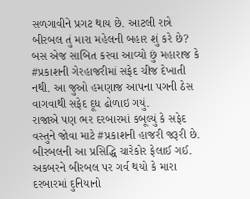સળગાવીને પ્રગટ થાય છે. આટલી રાત્રે બીરબલ તું મારા મહેલની બહાર શું કરે છે?
બસ એજ સાબિત કરવા આવ્યો છું મહારાજ કે #પ્રકાશની ગેરહાજરીમાં સફેદ ચીજ દેખાતી નથી. આ જુઓ હમણાજ આપના પગની ઠેસ વાગવાથી સફેદ દૂધ ઢોળાઇ ગયું.
રાજાએ પણ ભર દરબારમાં કબૂલ્યું કે સફેદ વસ્તુને જોવા માટે #પ્રકાશની હાજરી જરૂરી છે. બીરબલની આ પ્રસિદ્ધિ ચારેકોર ફેલાઈ ગઈ. અકબરને બીરબલ પર ગર્વ થયો કે મારા દરબારમાં દુનિયાનો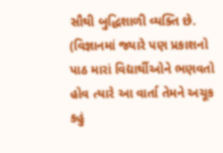સૌથી બુદ્ધિશાળી વ્યક્તિ છે.
(વિજ્ઞાનમાં જ્યારે પણ પ્રકાશનો પાઠ મારાં વિદ્યાર્થીઓને ભણવતો હોવ ત્યારે આ વાર્તા તેમને અચૂક કહું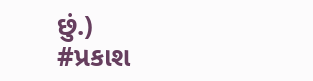છું.)
#પ્રકાશ